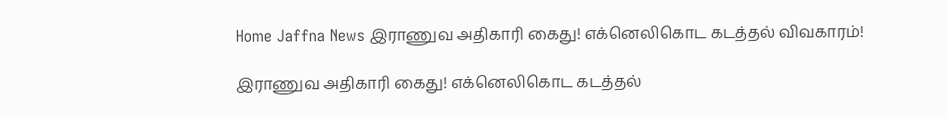Home Jaffna News இராணுவ அதிகாரி கைது! எக்னெலிகொட கடத்தல் விவகாரம்!

இராணுவ அதிகாரி கைது! எக்னெலிகொட கடத்தல்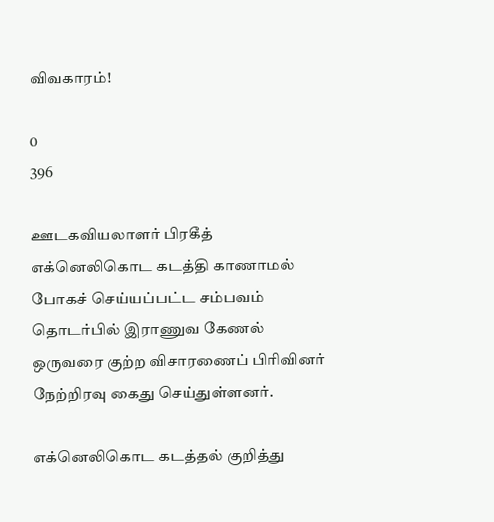விவகாரம்!

0
396

ஊடகவியலாளர் பிரகீத் எக்னெலிகொட கடத்தி காணாமல் போகச் செய்யப்பட்ட சம்பவம் தொடர்பில் இராணுவ கேணல் ஒருவரை குற்ற விசாரணைப் பிரிவினர் நேற்றிரவு கைது செய்துள்ளனர்.

எக்னெலிகொட கடத்தல் குறித்து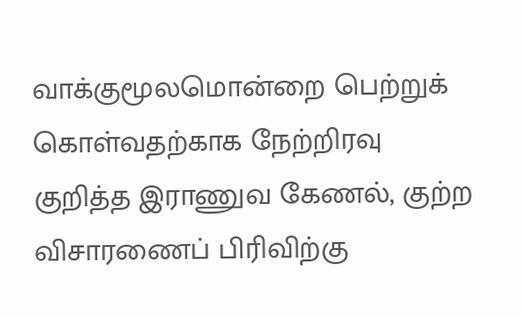வாக்குமூலமொன்றை பெற்றுக் கொள்வதற்காக நேற்றிரவு குறித்த இராணுவ கேணல், குற்ற விசாரணைப் பிரிவிற்கு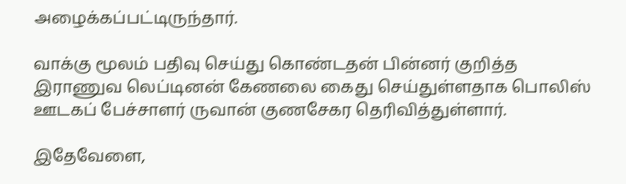அழைக்கப்பட்டிருந்தார்.

வாக்கு மூலம் பதிவு செய்து கொண்டதன் பின்னர் குறித்த இராணுவ லெப்டினன் கேணலை கைது செய்துள்ளதாக பொலிஸ் ஊடகப் பேச்சாளர் ருவான் குணசேகர தெரிவித்துள்ளார்.

இதேவேளை,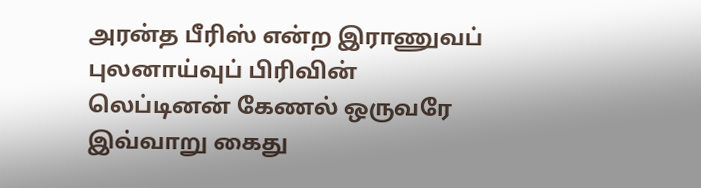அரன்த பீரிஸ் என்ற இராணுவப் புலனாய்வுப் பிரிவின் லெப்டினன் கேணல் ஒருவரே இவ்வாறு கைது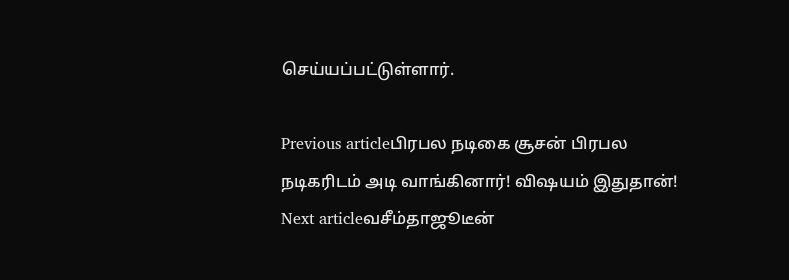செய்யப்பட்டுள்ளார்.

Previous articleபிரபல நடிகை சூசன் பிரபல நடிகரிடம் அடி வாங்கினார்! விஷயம் இதுதான்!
Next articleவசீம்தாஜூடீன்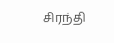சிரந்தி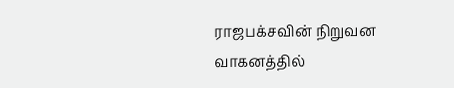ராஜபக்சவின் நிறுவன வாகனத்தில்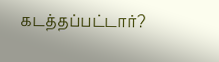கடத்தப்பட்டார்?